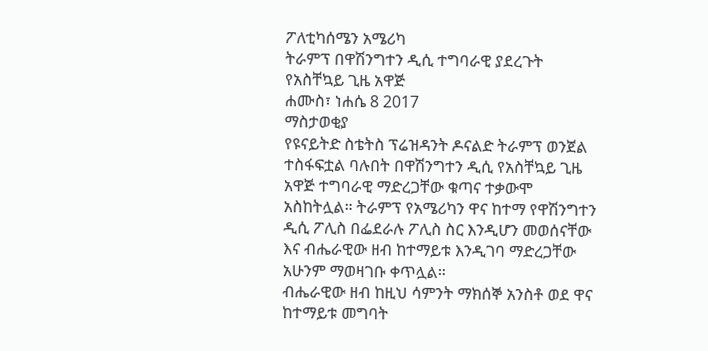ፖለቲካሰሜን አሜሪካ
ትራምፕ በዋሽንግተን ዲሲ ተግባራዊ ያደረጉት የአስቸኳይ ጊዜ አዋጅ
ሐሙስ፣ ነሐሴ 8 2017
ማስታወቂያ
የዩናይትድ ስቴትስ ፕሬዝዳንት ዶናልድ ትራምፕ ወንጀል ተስፋፍቷል ባሉበት በዋሽንግተን ዲሲ የአስቸኳይ ጊዜ አዋጅ ተግባራዊ ማድረጋቸው ቁጣና ተቃውሞ አስከትሏል። ትራምፕ የአሜሪካን ዋና ከተማ የዋሽንግተን ዲሲ ፖሊስ በፌደራሉ ፖሊስ ስር እንዲሆን መወሰናቸው እና ብሔራዊው ዘብ ከተማይቱ እንዲገባ ማድረጋቸው አሁንም ማወዛገቡ ቀጥሏል።
ብሔራዊው ዘብ ከዚህ ሳምንት ማክሰኞ አንስቶ ወደ ዋና ከተማይቱ መግባት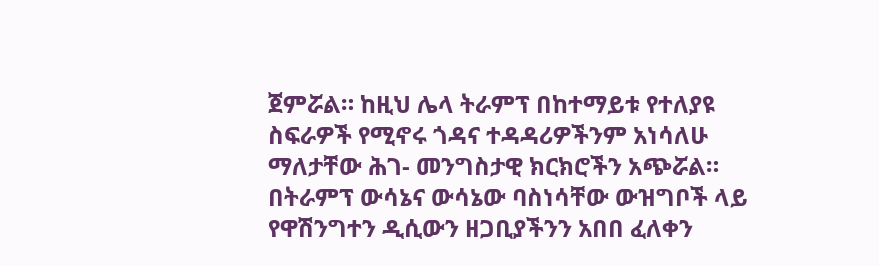ጀምሯል። ከዚህ ሌላ ትራምፕ በከተማይቱ የተለያዩ ስፍራዎች የሚኖሩ ጎዳና ተዳዳሪዎችንም አነሳለሁ ማለታቸው ሕገ- መንግስታዊ ክርክሮችን አጭሯል። በትራምፕ ውሳኔና ውሳኔው ባስነሳቸው ውዝግቦች ላይ የዋሽንግተን ዲሲውን ዘጋቢያችንን አበበ ፈለቀን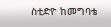ስቲድዮ ከመግባቴ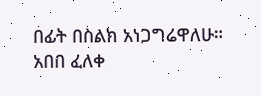በፊት በስልክ አነጋግሬዋለሁ።
አበበ ፈለቀ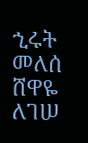ኂሩት መለሰ
ሸዋዬ ለገሠ